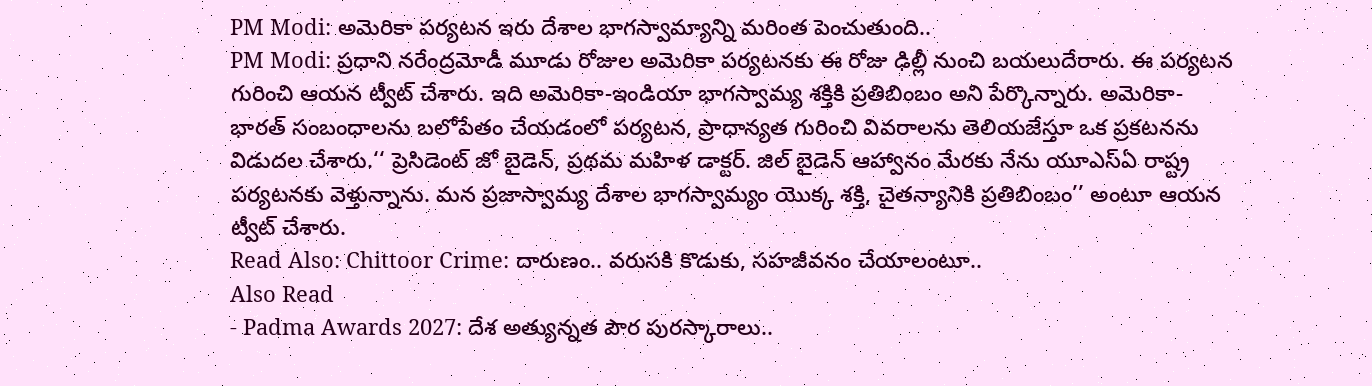PM Modi: అమెరికా పర్యటన ఇరు దేశాల భాగస్వామ్యాన్ని మరింత పెంచుతుంది..
PM Modi: ప్రధాని నరేంద్రమోడీ మూడు రోజుల అమెరికా పర్యటనకు ఈ రోజు ఢిల్లీ నుంచి బయలుదేరారు. ఈ పర్యటన గురించి ఆయన ట్వీట్ చేశారు. ఇది అమెరికా-ఇండియా భాగస్వామ్య శక్తికి ప్రతిబింబం అని పేర్కొన్నారు. అమెరికా-భారత్ సంబంధాలను బలోపేతం చేయడంలో పర్యటన, ప్రాధాన్యత గురించి వివరాలను తెలియజేస్తూ ఒక ప్రకటనను విడుదల చేశారు.‘‘ ప్రెసిడెంట్ జో బైడెన్, ప్రథమ మహిళ డాక్టర్. జిల్ బైడెన్ ఆహ్వానం మేరకు నేను యూఎస్ఏ రాష్ట్ర పర్యటనకు వెళ్తున్నాను. మన ప్రజాస్వామ్య దేశాల భాగస్వామ్యం యొక్క శక్తి, చైతన్యానికి ప్రతిబింబం’’ అంటూ ఆయన ట్వీట్ చేశారు.
Read Also: Chittoor Crime: దారుణం.. వరుసకి కొడుకు, సహజీవనం చేయాలంటూ..
Also Read
- Padma Awards 2027: దేశ అత్యున్నత పౌర పురస్కారాలు..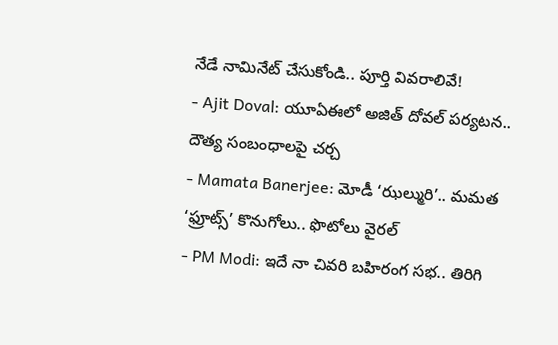నేడే నామినేట్ చేసుకోండి.. పూర్తి వివరాలివే!
- Ajit Doval: యూఏఈలో అజిత్ దోవల్ పర్యటన.. దౌత్య సంబంధాలపై చర్చ
- Mamata Banerjee: మోడీ ‘ఝల్మురి’.. మమత ‘ఫ్రూట్స్’ కొనుగోలు.. ఫొటోలు వైరల్
- PM Modi: ఇదే నా చివరి బహిరంగ సభ.. తిరిగి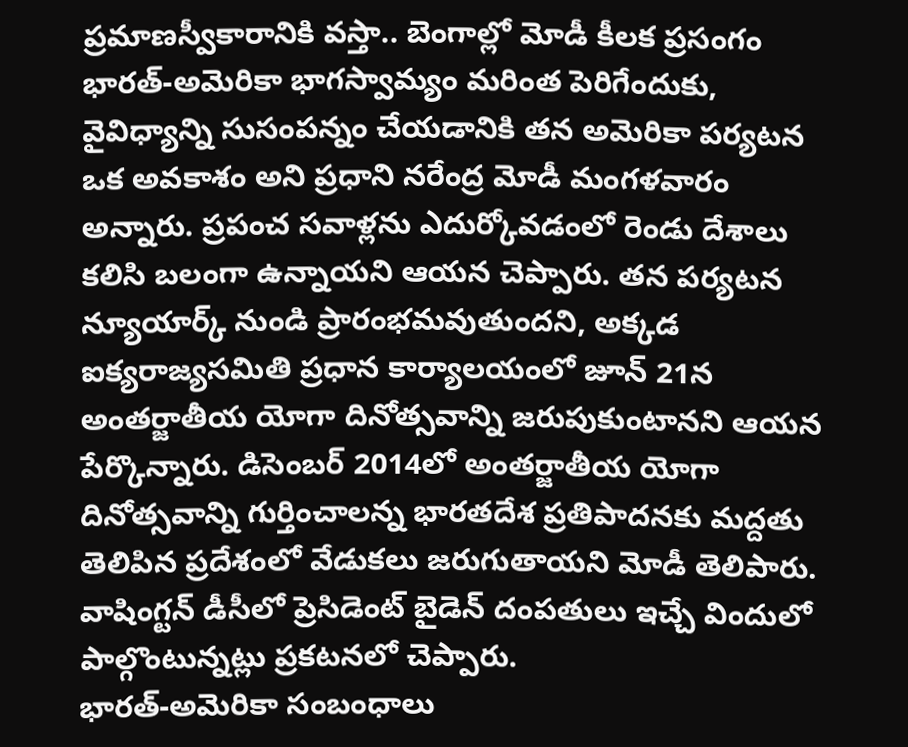ప్రమాణస్వీకారానికి వస్తా.. బెంగాల్లో మోడీ కీలక ప్రసంగం
భారత్-అమెరికా భాగస్వామ్యం మరింత పెరిగేందుకు, వైవిధ్యాన్ని సుసంపన్నం చేయడానికి తన అమెరికా పర్యటన ఒక అవకాశం అని ప్రధాని నరేంద్ర మోడీ మంగళవారం అన్నారు. ప్రపంచ సవాళ్లను ఎదుర్కోవడంలో రెండు దేశాలు కలిసి బలంగా ఉన్నాయని ఆయన చెప్పారు. తన పర్యటన న్యూయార్క్ నుండి ప్రారంభమవుతుందని, అక్కడ ఐక్యరాజ్యసమితి ప్రధాన కార్యాలయంలో జూన్ 21న అంతర్జాతీయ యోగా దినోత్సవాన్ని జరుపుకుంటానని ఆయన పేర్కొన్నారు. డిసెంబర్ 2014లో అంతర్జాతీయ యోగా దినోత్సవాన్ని గుర్తించాలన్న భారతదేశ ప్రతిపాదనకు మద్దతు తెలిపిన ప్రదేశంలో వేడుకలు జరుగుతాయని మోడీ తెలిపారు. వాషింగ్టన్ డీసీలో ప్రెసిడెంట్ బైడెన్ దంపతులు ఇచ్చే విందులో పాల్గొంటున్నట్లు ప్రకటనలో చెప్పారు.
భారత్-అమెరికా సంబంధాలు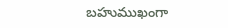బహుముఖంగా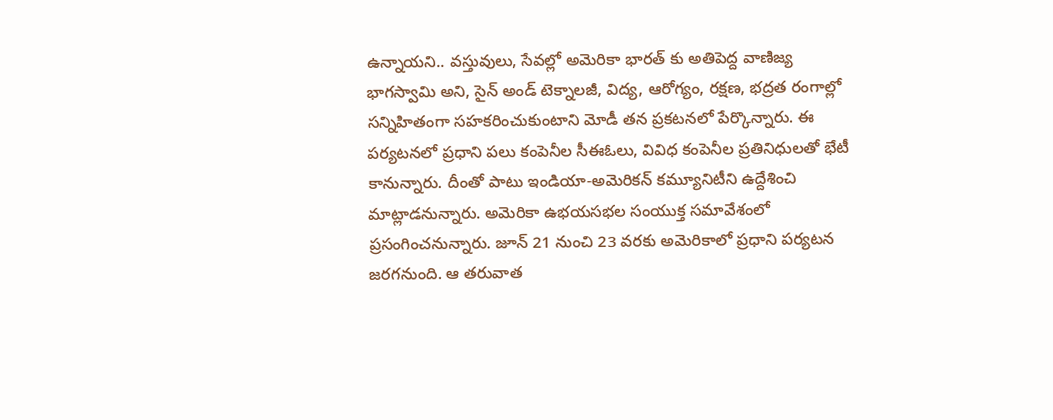ఉన్నాయని.. వస్తువులు, సేవల్లో అమెరికా భారత్ కు అతిపెద్ద వాణిజ్య భాగస్వామి అని, సైన్ అండ్ టెక్నాలజీ, విద్య, ఆరోగ్యం, రక్షణ, భద్రత రంగాల్లో సన్నిహితంగా సహకరించుకుంటాని మోడీ తన ప్రకటనలో పేర్కొన్నారు. ఈ పర్యటనలో ప్రధాని పలు కంపెనీల సీఈఓలు, వివిధ కంపెనీల ప్రతినిధులతో భేటీ కానున్నారు. దీంతో పాటు ఇండియా-అమెరికన్ కమ్యూనిటీని ఉద్దేశించి మాట్లాడనున్నారు. అమెరికా ఉభయసభల సంయుక్త సమావేశంలో ప్రసంగించనున్నారు. జూన్ 21 నుంచి 23 వరకు అమెరికాలో ప్రధాని పర్యటన జరగనుంది. ఆ తరువాత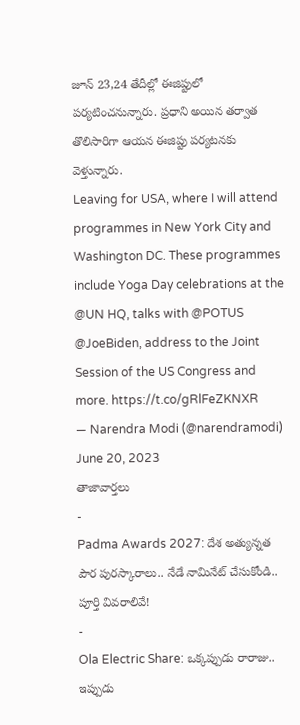జూన్ 23,24 తేదీల్లో ఈజిప్టులో పర్యటించనున్నారు. ప్రధాని అయిన తర్వాత తొలిసారిగా ఆయన ఈజిప్టు పర్యటనకు వెళ్తున్నారు.
Leaving for USA, where I will attend programmes in New York City and Washington DC. These programmes include Yoga Day celebrations at the @UN HQ, talks with @POTUS @JoeBiden, address to the Joint Session of the US Congress and more. https://t.co/gRlFeZKNXR
— Narendra Modi (@narendramodi) June 20, 2023
తాజావార్తలు
-
Padma Awards 2027: దేశ అత్యున్నత పౌర పురస్కారాలు.. నేడే నామినేట్ చేసుకోండి.. పూర్తి వివరాలివే!
-
Ola Electric Share: ఒక్కప్పుడు రారాజు.. ఇప్పుడు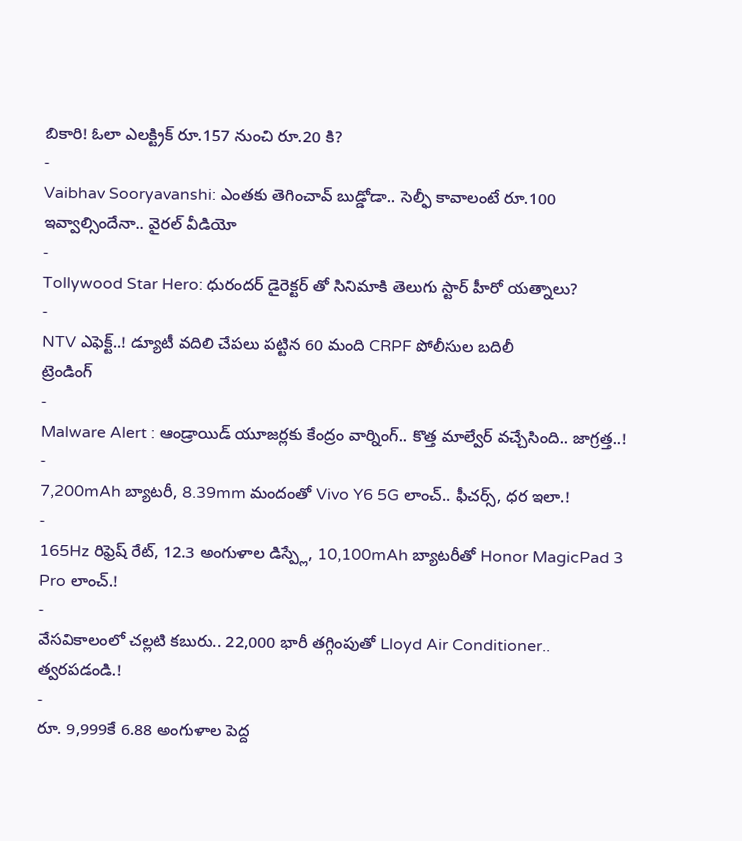బికారి! ఓలా ఎలక్ట్రిక్ రూ.157 నుంచి రూ.20 కి?
-
Vaibhav Sooryavanshi: ఎంతకు తెగించావ్ బుడ్డోడా.. సెల్ఫీ కావాలంటే రూ.100 ఇవ్వాల్సిందేనా.. వైరల్ వీడియో
-
Tollywood Star Hero: ధురందర్ డైరెక్టర్ తో సినిమాకి తెలుగు స్టార్ హీరో యత్నాలు?
-
NTV ఎఫెక్ట్..! డ్యూటీ వదిలి చేపలు పట్టిన 60 మంది CRPF పోలీసుల బదిలీ
ట్రెండింగ్
-
Malware Alert : ఆండ్రాయిడ్ యూజర్లకు కేంద్రం వార్నింగ్.. కొత్త మాల్వేర్ వచ్చేసింది.. జాగ్రత్త..!
-
7,200mAh బ్యాటరీ, 8.39mm మందంతో Vivo Y6 5G లాంచ్.. ఫీచర్స్, ధర ఇలా.!
-
165Hz రిఫ్రెష్ రేట్, 12.3 అంగుళాల డిస్ప్లే, 10,100mAh బ్యాటరీతో Honor MagicPad 3 Pro లాంచ్.!
-
వేసవికాలంలో చల్లటి కబురు.. 22,000 భారీ తగ్గింపుతో Lloyd Air Conditioner.. త్వరపడండి.!
-
రూ. 9,999కే 6.88 అంగుళాల పెద్ద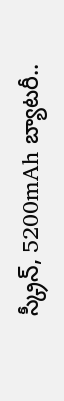స్క్రీన్, 5200mAh బ్యాటరీ..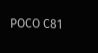POCO C81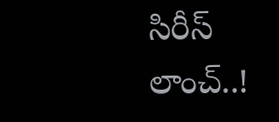సిరీస్ లాంచ్..!